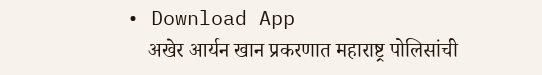• Download App
    अखेर आर्यन खान प्रकरणात महाराष्ट्र पोलिसांची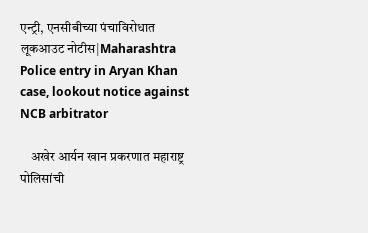एन्ट्री, एनसीबीच्या पंचाविरोधात लूकआउट नोटीस|Maharashtra Police entry in Aryan Khan case, lookout notice against NCB arbitrator

    अखेर आर्यन खान प्रकरणात महाराष्ट्र पोलिसांची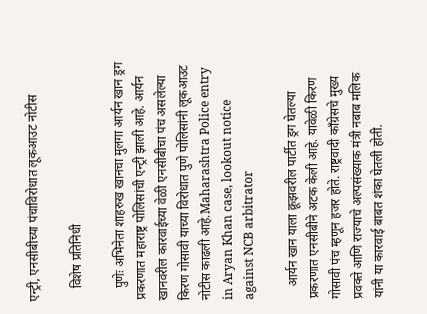एन्ट्री, एनसीबीच्या पंचाविरोधात लूकआउट नोटीस

    विशेष प्रतिनिधी

    पुणेः अभिनेता शाहरुख खानचा मुलगा आर्यन खान ड्रग प्रकरणात महाराष्ट्र पोलिसांची एन्ट्री झाली आहे. आर्यन खानवरील कारवाईच्या वेळी एनसीबीचा पंच असलेल्या किरण गोसावी याच्या विरोधात पुणे पोलिसांनी लूकआउट नोटीस काढली आहे.Maharashtra Police entry in Aryan Khan case, lookout notice against NCB arbitrator

    आर्यन खान याला क्रूझवरील पार्टीत ड्रग घेतल्या प्रकरणात एनसीबीने अटक केली आहे. यावेळी किरण गोसावी पंच म्हणून हजर होते. राष्ट्रवादी काँग्रेसचे मुख्य प्रवक्ते आणि राज्याचे अल्पसंख्याक मंत्री नबाब मलिक यांनी या कारवाई बाबत शंका घेतली होती.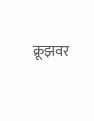क्रूझवर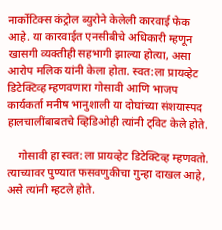नार्कोटिक्स कंट्रोल ब्युरोने केलेली कारवाई फेक आहे. या कारवाईत एनसीबीचे अधिकारी म्हणून खासगी व्यक्तीही सहभागी झाल्या होत्या, असा आरोप मलिक यांनी केला होता. स्वत:ला प्रायव्हेट डिटेक्टिव्ह म्हणवणारा गोसावी आणि भाजप कार्यकर्ता मनीष भानुशाली या दोघांच्या संशयास्पद हालचालींबाबतचे व्हिडिओही त्यांनी ट्विट केले होते.

    गोसावी हा स्वत:ला प्रायव्हेट डिटेक्टिव्ह म्हणवतो. त्याच्यावर पुण्यात फसवणुकीचा गुन्हा दाखल आहे, असे त्यांनी म्हटले होते.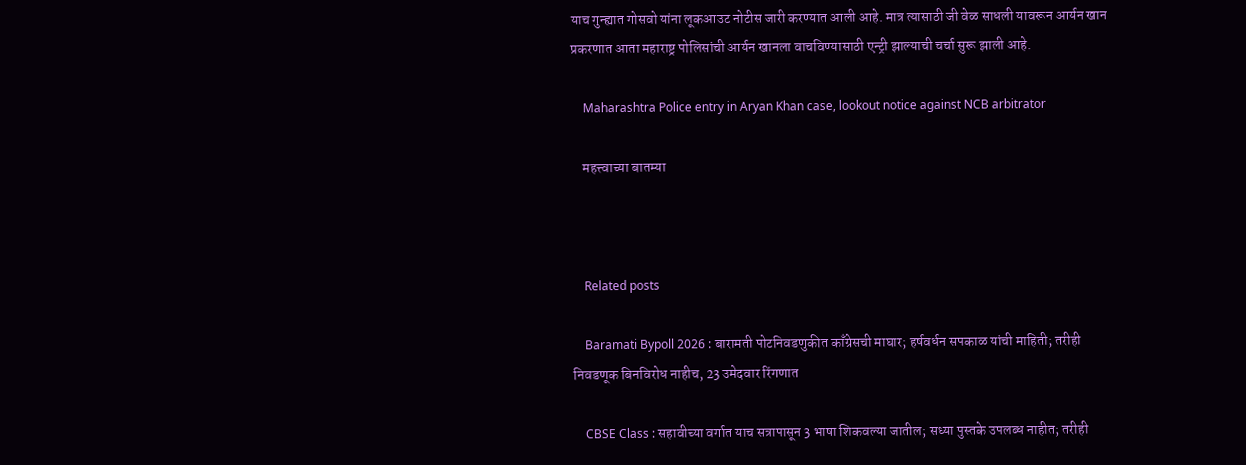याच गुन्ह्यात गोसवो यांना लूकआउट नोटीस जारी करण्यात आली आहे. मात्र त्यासाठी जी वेळ साधली यावरून आर्यन खान प्रकरणात आता महाराष्ट्र पोलिसांची आर्यन खानला वाचविण्यासाठी एन्ट्री झाल्याची चर्चा सुरू झाली आहे.

    Maharashtra Police entry in Aryan Khan case, lookout notice against NCB arbitrator

    महत्त्वाच्या बातम्या



    Related posts

    Baramati Bypoll 2026 : बारामती पोटनिवडणुकीत काँग्रेसची माघार; हर्षवर्धन सपकाळ यांची माहिती; तरीही निवडणूक बिनविरोध नाहीच, 23 उमेदवार रिंगणात

    CBSE Class : सहावीच्या वर्गात याच सत्रापासून 3 भाषा शिकवल्या जातील; सध्या पुस्तके उपलब्ध नाहीत; तरीही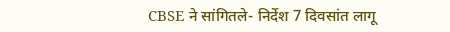CBSE ने सांगितले- निर्देश 7 दिवसांत लागू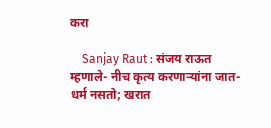करा

    Sanjay Raut : संजय राऊत म्हणाले- नीच कृत्य करणाऱ्यांना जात-धर्म नसतो; खरात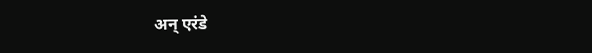अन् एरंडे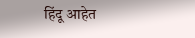हिंदू आहेत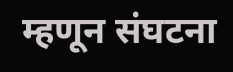म्हणून संघटना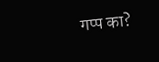गप्प का?